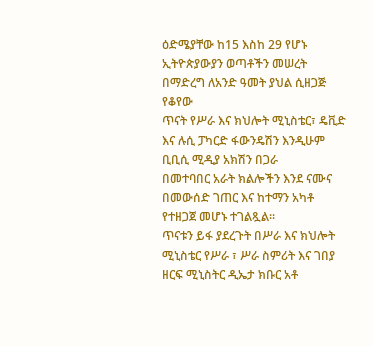ዕድሜያቸው ከ15 እስከ 29 የሆኑ ኢትዮጵያውያን ወጣቶችን መሠረት በማድረግ ለአንድ ዓመት ያህል ሲዘጋጅ የቆየው
ጥናት የሥራ እና ክህሎት ሚኒስቴር፣ ዴቪድ እና ሉሲ ፓካርድ ፋውንዴሽን እንዲሁም ቢቢሲ ሚዲያ አክሽን በጋራ
በመተባበር አራት ክልሎችን እንደ ናሙና በመውሰድ ገጠር እና ከተማን አካቶ የተዘጋጀ መሆኑ ተገልጿል፡፡
ጥናቱን ይፋ ያደረጉት በሥራ እና ክህሎት ሚኒስቴር የሥራ ፣ ሥራ ስምሪት እና ገበያ ዘርፍ ሚኒስትር ዲኤታ ክቡር አቶ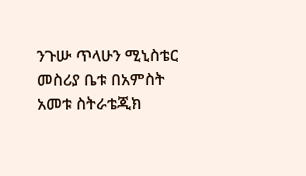ንጉሡ ጥላሁን ሚኒስቴር መስሪያ ቤቱ በአምስት አመቱ ስትራቴጂክ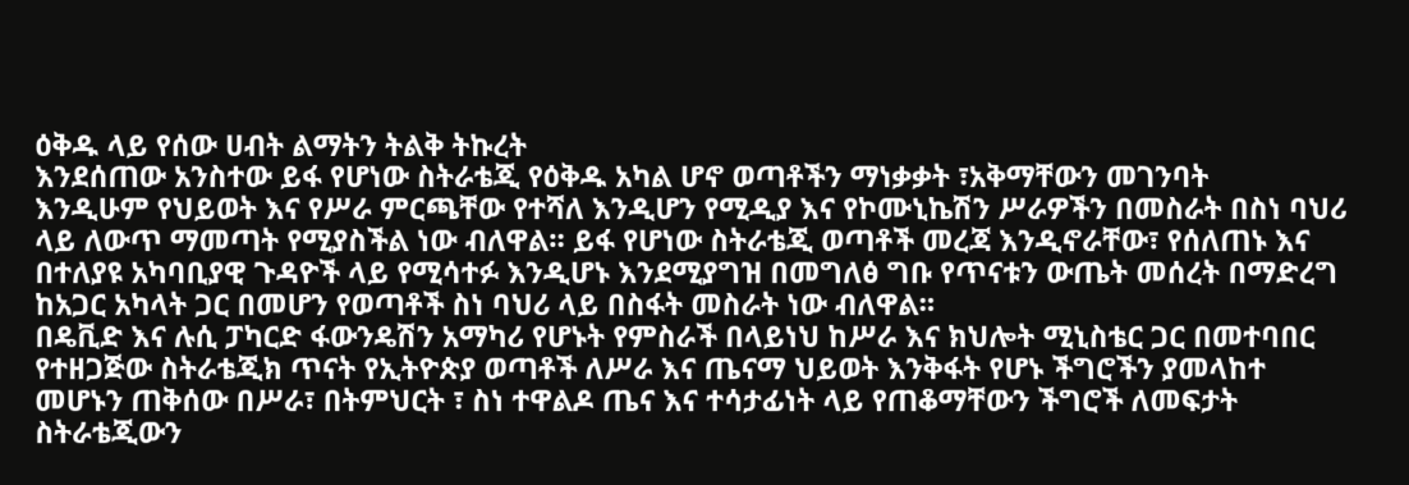ዕቅዱ ላይ የሰው ሀብት ልማትን ትልቅ ትኩረት
እንደሰጠው አንስተው ይፋ የሆነው ስትራቴጂ የዕቅዱ አካል ሆኖ ወጣቶችን ማነቃቃት ፣አቅማቸውን መገንባት
እንዲሁም የህይወት እና የሥራ ምርጫቸው የተሻለ እንዲሆን የሚዲያ እና የኮሙኒኬሽን ሥራዎችን በመስራት በስነ ባህሪ
ላይ ለውጥ ማመጣት የሚያስችል ነው ብለዋል፡፡ ይፋ የሆነው ስትራቴጂ ወጣቶች መረጃ እንዲኖራቸው፣ የሰለጠኑ እና
በተለያዩ አካባቢያዊ ጉዳዮች ላይ የሚሳተፉ እንዲሆኑ እንደሚያግዝ በመግለፅ ግቡ የጥናቱን ውጤት መሰረት በማድረግ
ከአጋር አካላት ጋር በመሆን የወጣቶች ስነ ባህሪ ላይ በስፋት መስራት ነው ብለዋል፡፡
በዴቪድ እና ሉሲ ፓካርድ ፋውንዴሽን አማካሪ የሆኑት የምስራች በላይነህ ከሥራ እና ክህሎት ሚኒስቴር ጋር በመተባበር
የተዘጋጅው ስትራቴጂክ ጥናት የኢትዮጵያ ወጣቶች ለሥራ እና ጤናማ ህይወት እንቅፋት የሆኑ ችግሮችን ያመላከተ
መሆኑን ጠቅሰው በሥራ፣ በትምህርት ፣ ስነ ተዋልዶ ጤና እና ተሳታፊነት ላይ የጠቆማቸውን ችግሮች ለመፍታት
ስትራቴጂውን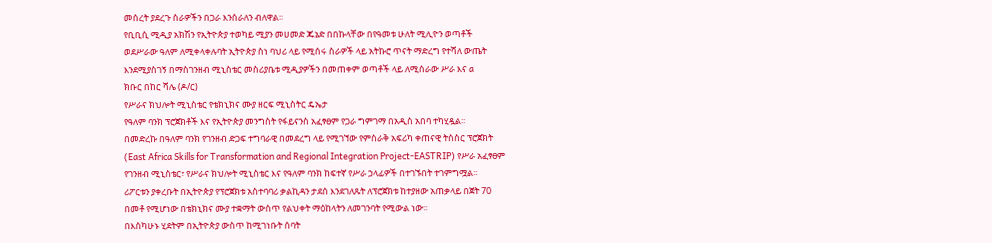መሰረት ያደረጉ ስራዎችን በጋራ እንሰራለን ብለዋል፡፡
የቢቢሲ ሚዲያ አክሽን የኢትዮጵያ ተወካይ ሚያን መሀመድ ጁኔድ በበኩላቸው በየዓመቱ ሁለት ሚሊዮን ወጣቶች
ወደሥራው ዓለም ለሚቀላቀሉባት ኢትዮጵያ ስነ ባህሪ ላይ የሚሰሩ ስራዎች ላይ አትኩሮ ጥናት ማድረግ የተሻለ ውጤት
እንደሚያስገኝ በማስገንዘብ ሚኒስቴር መስሪያቤቱ ሚዲያዎችን በመጠቀም ወጣቶች ላይ ለሚሰራው ሥራ እና a
ክቡር በከር ሻሌ (ዶ/ር)
የሥራና ክህሎት ሚኒስቴር የቴክኒክና ሙያ ዘርፍ ሚኒስትር ዴኤታ
የዓለም ባንክ ፕሮጀክቶች እና የኢትዮጵያ መንግስት የፋይናንስ አፈፃፀም የጋራ ግምገማ በአዲስ አበባ ተካሂዷል፡፡
በመድረኩ በዓለም ባንክ የገንዘብ ድጋፍ ተግባራዊ በመደረግ ላይ የሚገኘው የምስራቅ አፍሪካ ቀጠናዊ ትስስር ፕሮጀክት
(East Africa Skills for Transformation and Regional Integration Project-EASTRIP) የሥራ አፈፃፀም
የገንዘብ ሚኒስቴር፣ የሥራና ክህሎት ሚኒስቴር እና የዓለም ባንክ ከፍተኛ የሥራ ኃላፊዎች በተገኙበት ተገምግሟል፡፡
ሪፖርቱን ያቀረቡት በኢትዮጵያ የፕሮጀክቱ አስተባባሪ ቃልኪዳን ታደሰ እንደገለጹት ለፕሮጀክቱ ከተያዘው አጠቃላይ በጀት 70
በመቶ የሚሆነው በቴክኒክና ሙያ ተቋማት ውስጥ የልህቀት ማዕከላትን ለመገንባት የሚውል ነው፡፡
በእስካሁኑ ሂደትም በኢትዮጵያ ውስጥ ከሚገነቡት ሰባት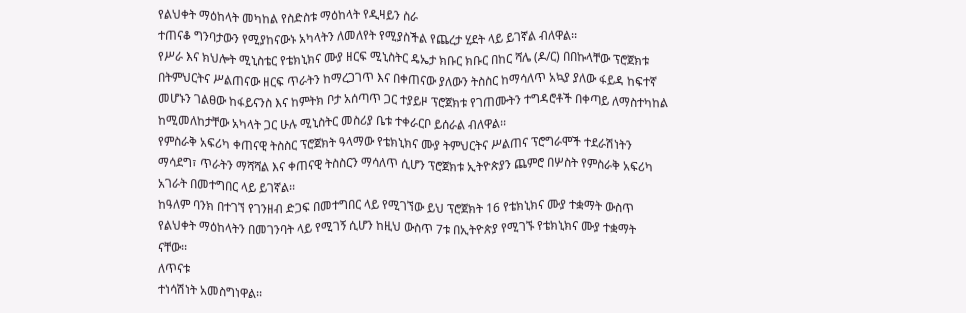የልህቀት ማዕከላት መካከል የስድስቱ ማዕከላት የዲዛይን ስራ
ተጠናቆ ግንባታውን የሚያከናውኑ አካላትን ለመለየት የሚያስችል የጨረታ ሂደት ላይ ይገኛል ብለዋል፡፡
የሥራ እና ክህሎት ሚኒስቴር የቴክኒክና ሙያ ዘርፍ ሚኒስትር ዴኤታ ክቡር ክቡር በከር ሻሌ (ዶ/ር) በበኩላቸው ፕሮጀክቱ
በትምህርትና ሥልጠናው ዘርፍ ጥራትን ከማረጋገጥ እና በቀጠናው ያለውን ትስስር ከማሳለጥ አኳያ ያለው ፋይዳ ከፍተኛ
መሆኑን ገልፀው ከፋይናንስ እና ከምትክ ቦታ አሰጣጥ ጋር ተያይዞ ፕሮጀክቱ የገጠሙትን ተግዳሮቶች በቀጣይ ለማስተካከል
ከሚመለከታቸው አካላት ጋር ሁሉ ሚኒስትር መስሪያ ቤቱ ተቀራርቦ ይሰራል ብለዋል፡፡
የምስራቅ አፍሪካ ቀጠናዊ ትስስር ፕሮጀክት ዓላማው የቴክኒክና ሙያ ትምህርትና ሥልጠና ፕሮግራሞች ተደራሽነትን
ማሳደግ፣ ጥራትን ማሻሻል እና ቀጠናዊ ትስስርን ማሳለጥ ሲሆን ፕሮጀክቱ ኢትዮጵያን ጨምሮ በሦስት የምስራቅ አፍሪካ
አገራት በመተግበር ላይ ይገኛል፡፡
ከዓለም ባንክ በተገኘ የገንዘብ ድጋፍ በመተግበር ላይ የሚገኘው ይህ ፕሮጀክት 16 የቴክኒክና ሙያ ተቋማት ውስጥ
የልህቀት ማዕከላትን በመገንባት ላይ የሚገኝ ሲሆን ከዚህ ውስጥ 7ቱ በኢትዮጵያ የሚገኙ የቴክኒክና ሙያ ተቋማት
ናቸው፡፡
ለጥናቱ
ተነሳሽነት አመስግነዋል፡፡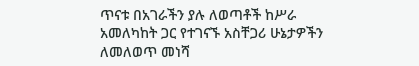ጥናቱ በአገራችን ያሉ ለወጣቶች ከሥራ አመለካከት ጋር የተገናኙ አስቸጋሪ ሁኔታዎችን ለመለወጥ መነሻ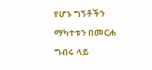የሆኑ ግኝቶችን
ማካተቱን በመርሐ ግብሩ ላይ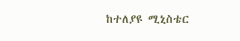ከተለያዩ ሚኒስቴር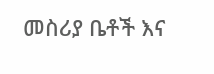መስሪያ ቤቶች እና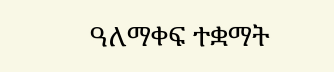ዓለማቀፍ ተቋማት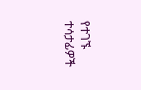የተገኙ ተሳታፊዎች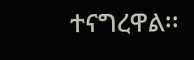ተናግረዋል፡፡